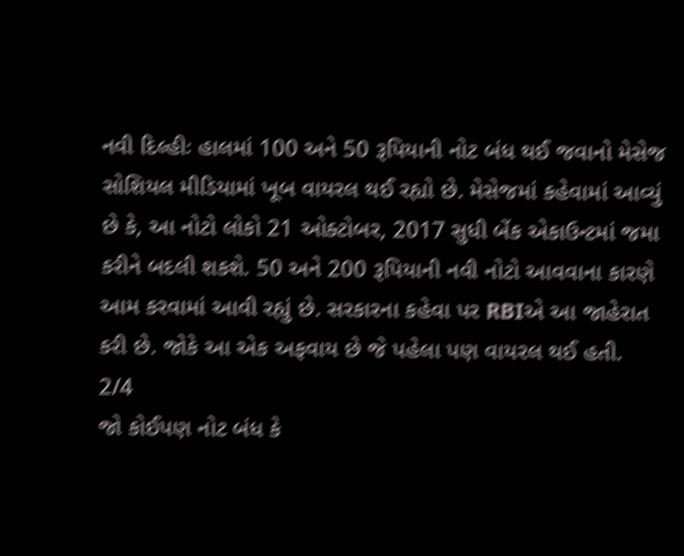નવી દિલ્હીઃ હાલમાં 100 અને 50 રૂપિયાની નોટ બંધ થઈ જવાનો મેસેજ સોશિયલ મીડિયામાં ખૂબ વાયરલ થઈ રહ્યો છે. મેસેજમાં કહેવામાં આવ્યું છે કે, આ નોટો લોકો 21 ઓક્ટોબર, 2017 સુધી બેંક એકાઉન્ટમાં જમા કરીને બદલી શકશે. 50 અને 200 રૂપિયાની નવી નોટો આવવાના કારણે આમ કરવામાં આવી રહ્યું છે. સરકારના કહેવા પર RBIએ આ જાહેરાત કરી છે. જોકે આ એક અફવાય છે જે પહેલા પણ વાયરલ થઈ હતી.
2/4
જો કોઈપણ નોટ બંધ કે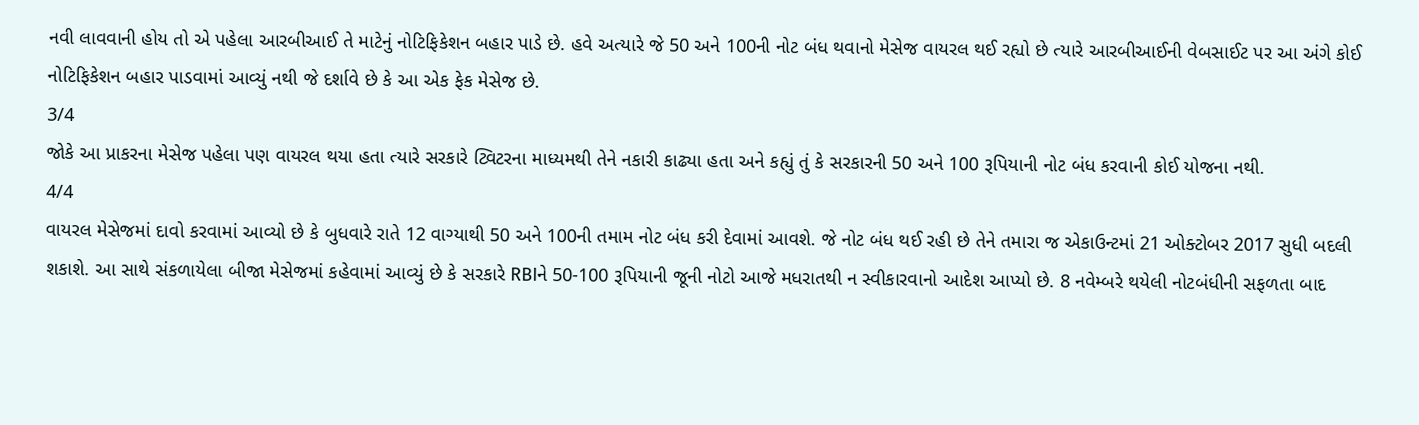નવી લાવવાની હોય તો એ પહેલા આરબીઆઈ તે માટેનું નોટિફિકેશન બહાર પાડે છે. હવે અત્યારે જે 50 અને 100ની નોટ બંધ થવાનો મેસેજ વાયરલ થઈ રહ્યો છે ત્યારે આરબીઆઈની વેબસાઈટ પર આ અંગે કોઈ નોટિફિકેશન બહાર પાડવામાં આવ્યું નથી જે દર્શાવે છે કે આ એક ફેક મેસેજ છે.
3/4
જોકે આ પ્રાકરના મેસેજ પહેલા પણ વાયરલ થયા હતા ત્યારે સરકારે ટ્વિટરના માધ્યમથી તેને નકારી કાઢ્યા હતા અને કહ્યું તું કે સરકારની 50 અને 100 રૂપિયાની નોટ બંધ કરવાની કોઈ યોજના નથી.
4/4
વાયરલ મેસેજમાં દાવો કરવામાં આવ્યો છે કે બુધવારે રાતે 12 વાગ્યાથી 50 અને 100ની તમામ નોટ બંધ કરી દેવામાં આવશે. જે નોટ બંધ થઈ રહી છે તેને તમારા જ એકાઉન્ટમાં 21 ઓક્ટોબર 2017 સુધી બદલી શકાશે. આ સાથે સંકળાયેલા બીજા મેસેજમાં કહેવામાં આવ્યું છે કે સરકારે RBIને 50-100 રૂપિયાની જૂની નોટો આજે મધરાતથી ન સ્વીકારવાનો આદેશ આપ્યો છે. 8 નવેમ્બરે થયેલી નોટબંધીની સફળતા બાદ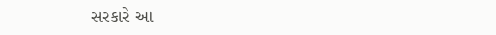સરકારે આ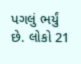પગલું ભર્યું છે. લોકો 21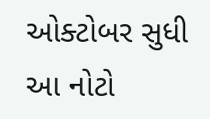ઓક્ટોબર સુધી આ નોટો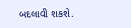બદલાવી શકશે.